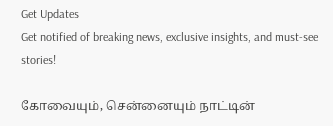Get Updates
Get notified of breaking news, exclusive insights, and must-see stories!

கோவையும், சென்னையும் நாட்டின்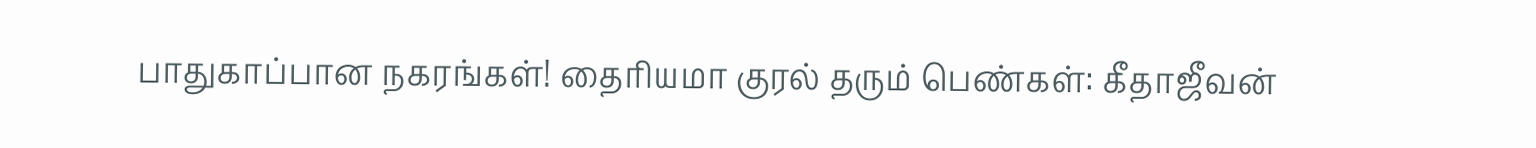பாதுகாப்பான நகரங்கள்! தைரியமா குரல் தரும் பெண்கள்: கீதாஜீவன்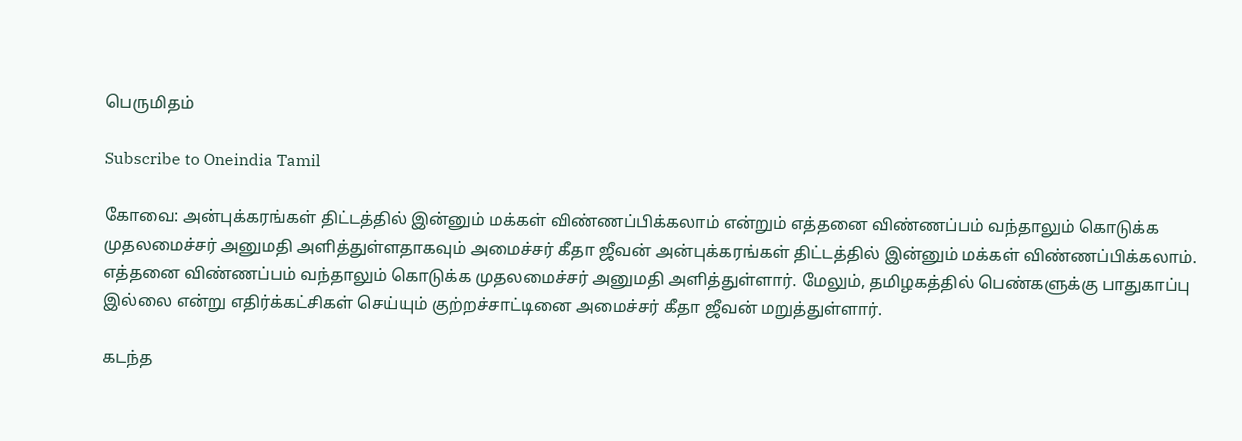பெருமிதம்

Subscribe to Oneindia Tamil

கோவை: அன்புக்கரங்கள் திட்டத்தில் இன்னும் மக்கள் விண்ணப்பிக்கலாம் என்றும் எத்தனை விண்ணப்பம் வந்தாலும் கொடுக்க முதலமைச்சர் அனுமதி அளித்துள்ளதாகவும் அமைச்சர் கீதா ஜீவன் அன்புக்கரங்கள் திட்டத்தில் இன்னும் மக்கள் விண்ணப்பிக்கலாம். எத்தனை விண்ணப்பம் வந்தாலும் கொடுக்க முதலமைச்சர் அனுமதி அளித்துள்ளார். மேலும், தமிழகத்தில் பெண்களுக்கு பாதுகாப்பு இல்லை என்று எதிர்க்கட்சிகள் செய்யும் குற்றச்சாட்டினை அமைச்சர் கீதா ஜீவன் மறுத்துள்ளார்.

கடந்த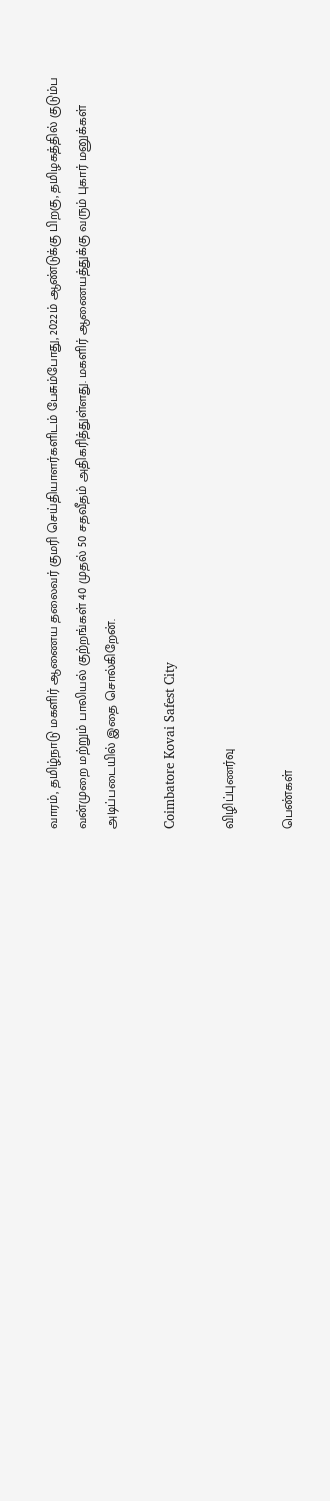வாரம், தமிழ்நாடு மகளிர் ஆணைய தலைவர் குமரி செய்தியாளர்களிடம் பேசும்போது, 2022ம் ஆண்டுக்கு பிறகு, தமிழகத்தில் குடும்ப வன்முறை மற்றும் பாலியல் குற்றங்கள் 40 முதல் 50 சதவீதம் அதிகரித்துள்ளது. மகளிர் ஆணையத்துக்கு வரும் புகார் மனுக்கள் அடிப்படையில் இதை சொல்கிறேன்.

Coimbatore Kovai Safest City

விழிப்புணர்வு

பெண்கள்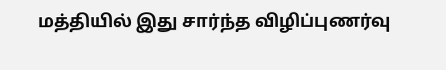மத்தியில் இது சார்ந்த விழிப்புணர்வு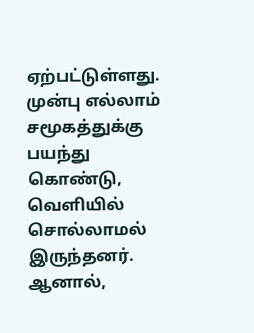ஏற்பட்டுள்ளது. முன்பு எல்லாம் சமூகத்துக்கு பயந்து கொண்டு, வெளியில் சொல்லாமல் இருந்தனர். ஆனால்,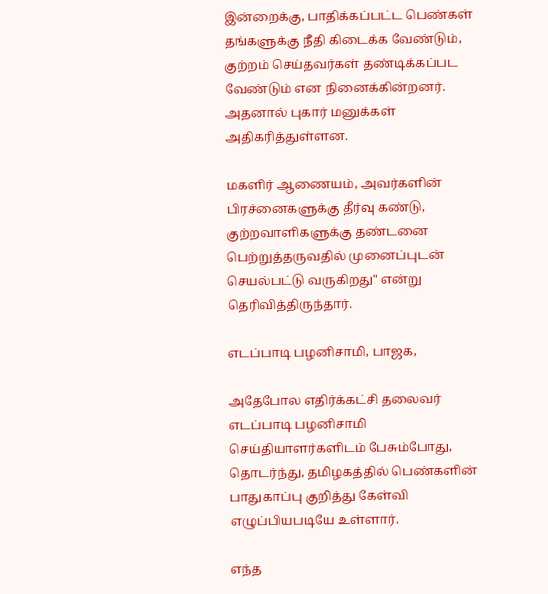இன்றைக்கு, பாதிக்கப்பட்ட பெண்கள் தங்களுக்கு நீதி கிடைக்க வேண்டும், குற்றம் செய்தவர்கள் தண்டிக்கப்பட வேண்டும் என நினைக்கின்றனர். அதனால் புகார் மனுக்கள் அதிகரித்துள்ளன.

மகளிர் ஆணையம், அவர்களின் பிரச்னைகளுக்கு தீர்வு கண்டு, குற்றவாளிகளுக்கு தண்டனை பெற்றுத்தருவதில் முனைப்புடன் செயல்பட்டு வருகிறது" என்று தெரிவித்திருந்தார்.

எடப்பாடி பழனிசாமி, பாஜக,

அதேபோல எதிர்க்கட்சி தலைவர் எடப்பாடி பழனிசாமி செய்தியாளர்களிடம் பேசும்போது, தொடர்ந்து, தமிழகத்தில் பெண்களின் பாதுகாப்பு குறித்து கேள்வி எழுப்பியபடியே உள்ளார்.

எந்த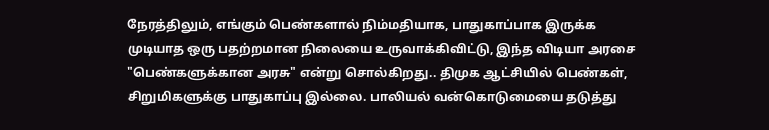நேரத்திலும், எங்கும் பெண்களால் நிம்மதியாக, பாதுகாப்பாக இருக்க முடியாத ஒரு பதற்றமான நிலையை உருவாக்கிவிட்டு, இந்த விடியா அரசை "பெண்களுக்கான அரசு" என்று சொல்கிறது.. திமுக ஆட்சியில் பெண்கள், சிறுமிகளுக்கு பாதுகாப்பு இல்லை. பாலியல் வன்கொடுமையை தடுத்து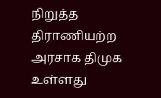நிறுத்த திராணியற்ற அரசாக திமுக உள்ளது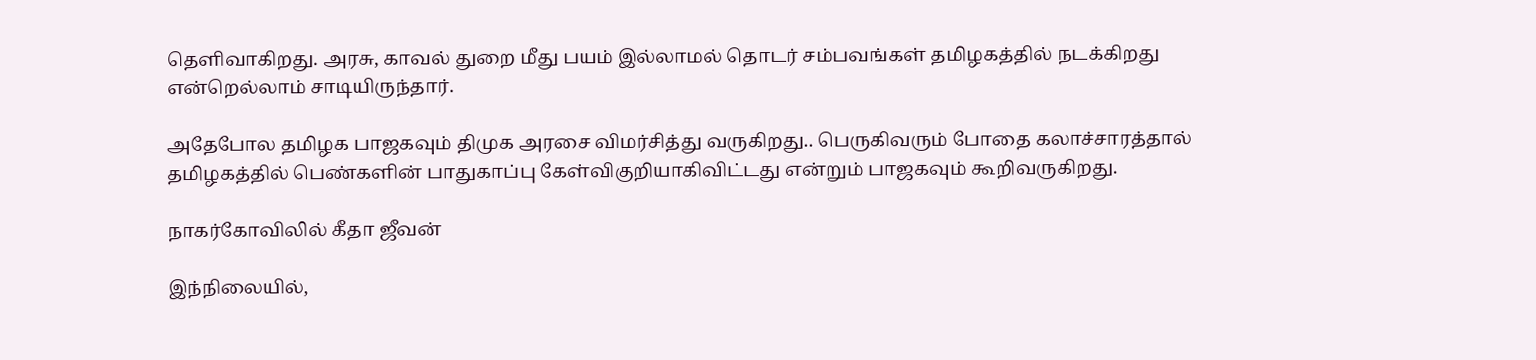தெளிவாகிறது. அரசு, காவல் துறை மீது பயம் இல்லாமல் தொடர் சம்பவங்கள் தமிழகத்தில் நடக்கிறது என்றெல்லாம் சாடியிருந்தார்.

அதேபோல தமிழக பாஜகவும் திமுக அரசை விமர்சித்து வருகிறது.. பெருகிவரும் போதை கலாச்சாரத்தால் தமிழகத்தில் பெண்களின் பாதுகாப்பு கேள்விகுறியாகிவிட்டது என்றும் பாஜகவும் கூறிவருகிறது.

நாகர்கோவிலில் கீதா ஜீவன்

இந்நிலையில்,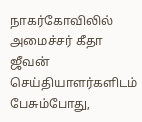நாகர்கோவிலில் அமைச்சர் கீதா ஜீவன் செய்தியாளர்களிடம் பேசும்போது,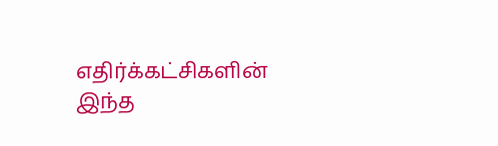எதிர்க்கட்சிகளின் இந்த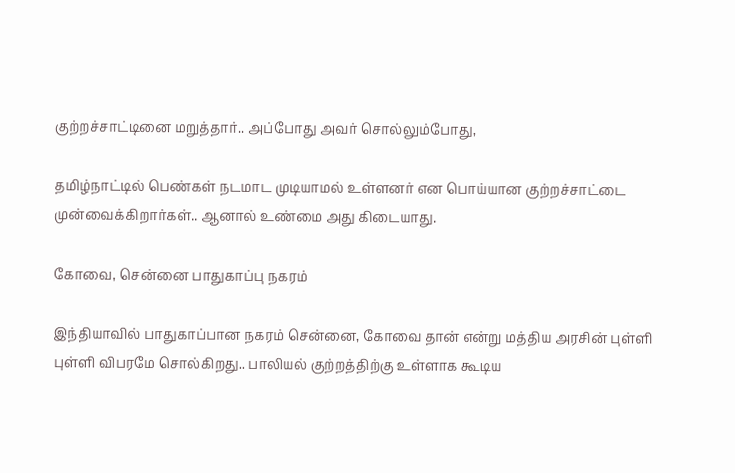குற்றச்சாட்டினை மறுத்தார்.. அப்போது அவர் சொல்லும்போது,

தமிழ்நாட்டில் பெண்கள் நடமாட முடியாமல் உள்ளனர் என பொய்யான குற்றச்சாட்டை முன்வைக்கிறார்கள்.. ஆனால் உண்மை அது கிடையாது.

கோவை, சென்னை பாதுகாப்பு நகரம்

இந்தியாவில் பாதுகாப்பான நகரம் சென்னை, கோவை தான் என்று மத்திய அரசின் புள்ளி
புள்ளி விபரமே சொல்கிறது.. பாலியல் குற்றத்திற்கு உள்ளாக கூடிய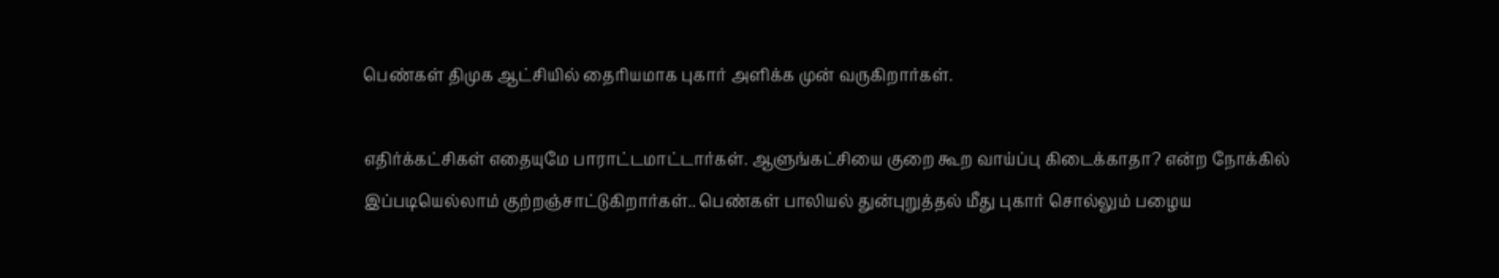பெண்கள் திமுக ஆட்சியில் தைரியமாக புகார் அளிக்க முன் வருகிறார்கள்.

எதிர்க்கட்சிகள் எதையுமே பாராட்டமாட்டார்கள். ஆளுங்கட்சியை குறை கூற வாய்ப்பு கிடைக்காதா? என்ற நோக்கில் இப்படியெல்லாம் குற்றஞ்சாட்டுகிறார்கள்.. பெண்கள் பாலியல் துன்புறுத்தல் மீது புகார் சொல்லும் பழைய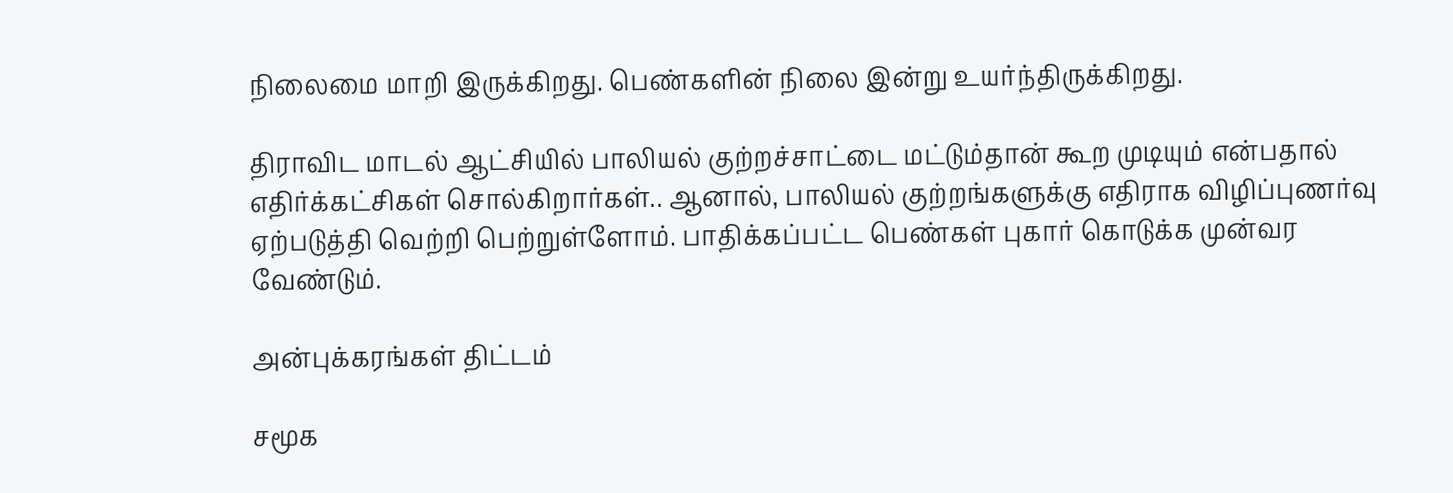நிலைமை மாறி இருக்கிறது. பெண்களின் நிலை இன்று உயர்ந்திருக்கிறது.

திராவிட மாடல் ஆட்சியில் பாலியல் குற்றச்சாட்டை மட்டும்தான் கூற முடியும் என்பதால் எதிர்க்கட்சிகள் சொல்கிறார்கள்.. ஆனால், பாலியல் குற்றங்களுக்கு எதிராக விழிப்புணர்வு ஏற்படுத்தி வெற்றி பெற்றுள்ளோம். பாதிக்கப்பட்ட பெண்கள் புகார் கொடுக்க முன்வர வேண்டும்.

அன்புக்கரங்கள் திட்டம்

சமூக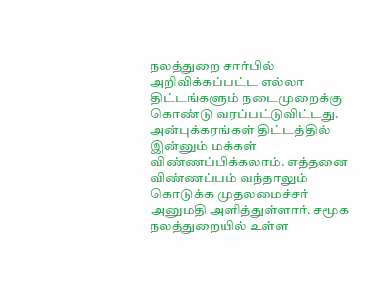நலத்துறை சார்பில் அறிவிக்கப்பட்ட எல்லா திட்டங்களும் நடைமுறைக்கு கொண்டு வரப்பட்டுவிட்டது. அன்புக்கரங்கள் திட்டத்தில் இன்னும் மக்கள் விண்ணப்பிக்கலாம். எத்தனை விண்ணப்பம் வந்தாலும் கொடுக்க முதலமைச்சர் அனுமதி அளித்துள்ளார். சமூக நலத்துறையில் உள்ள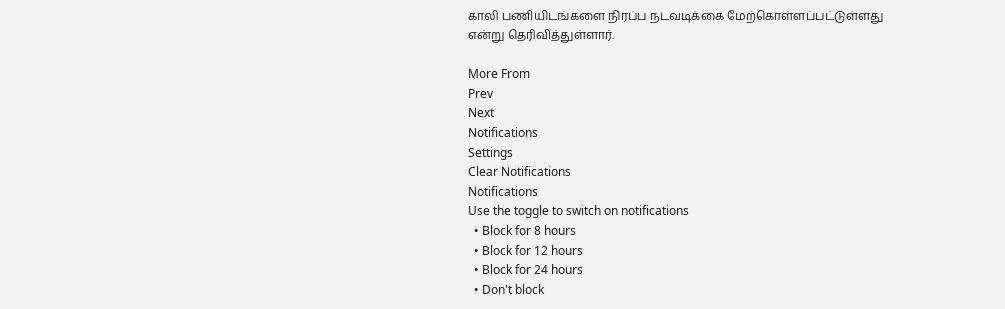காலி பணியிடங்களை நிரப்ப நடவடிக்கை மேற்கொள்ளப்பட்டுள்ளது என்று தெரிவித்துள்ளார்.

More From
Prev
Next
Notifications
Settings
Clear Notifications
Notifications
Use the toggle to switch on notifications
  • Block for 8 hours
  • Block for 12 hours
  • Block for 24 hours
  • Don't block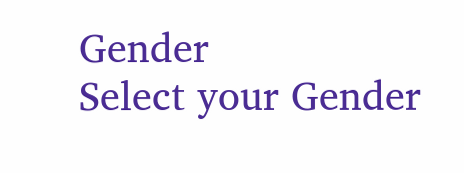Gender
Select your Gender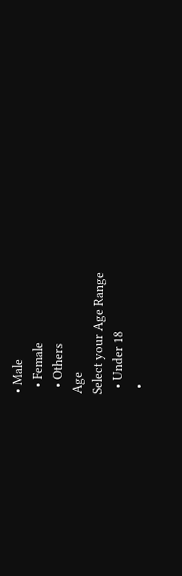• Male
  • Female
  • Others
Age
Select your Age Range
  • Under 18
  •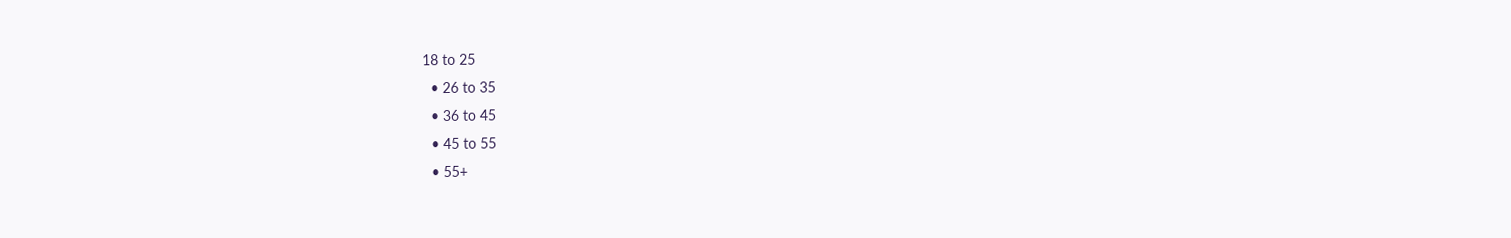18 to 25
  • 26 to 35
  • 36 to 45
  • 45 to 55
  • 55+